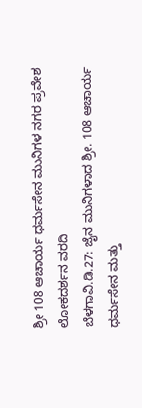ಶ್ರೀ 108 ಆಚಾರ್ಯ ಧರ್ಮಸೇನ ಮುನಿಗಳ ನಗರ ಪ್ರವೇಶ
ಲೋಕದರ್ಶನ ವರದಿ
ಬೆಳಗಾವಿ.ಡಿ.27: ಜೈನ ಮುನಿಗಳಾದ ಶ್ರೀ. 108 ಆಚಾರ್ಯ ಧರ್ಮಸೇನ ಮತ್ತು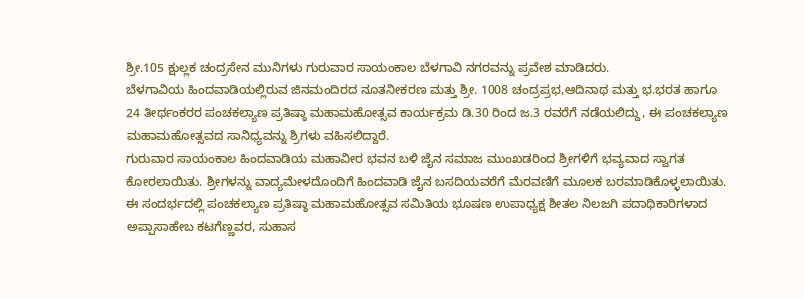ಶ್ರೀ.105 ಕ್ಷುಲ್ಲಕ ಚಂದ್ರಸೇನ ಮುನಿಗಳು ಗುರುವಾರ ಸಾಯಂಕಾಲ ಬೆಳಗಾವಿ ನಗರವನ್ನು ಪ್ರವೇಶ ಮಾಡಿದರು.
ಬೆಳಗಾವಿಯ ಹಿಂದವಾಡಿಯಲ್ಲಿರುವ ಜಿನಮಂದಿರದ ನೂತನೀಕರಣ ಮತ್ತು ಶ್ರೀ. 1008 ಚಂದ್ರಪ್ರಭ,ಆದಿನಾಥ ಮತ್ತು ಭ.ಭರತ ಹಾಗೂ 24 ತೀರ್ಥಂಕರರ ಪಂಚಕಲ್ಯಾಣ ಪ್ರತಿಷ್ಠಾ ಮಹಾಮಹೋತ್ಸವ ಕಾರ್ಯಕ್ರಮ ಡಿ.30 ರಿಂದ ಜ.3 ರವರೆಗೆ ನಡೆಯಲಿದ್ದು, ಈ ಪಂಚಕಲ್ಯಾಣ ಮಹಾಮಹೋತ್ಸವದ ಸಾನಿಧ್ಯವನ್ನು ಶ್ರಿಗಳು ವಹಿಸಲಿದ್ದಾರೆ.
ಗುರುವಾರ ಸಾಯಂಕಾಲ ಹಿಂದವಾಡಿಯ ಮಹಾವೀರ ಭವನ ಬಳಿ ಜೈನ ಸಮಾಜ ಮುಂಖಡರಿಂದ ಶ್ರೀಗಳಿಗೆ ಭವ್ಯವಾದ ಸ್ವಾಗತ ಕೋರಲಾಯಿತು. ಶ್ರೀಗಳನ್ನು ವಾದ್ಯಮೇಳದೊಂದಿಗೆ ಹಿಂದವಾಡಿ ಜೈನ ಬಸದಿಯವರೆಗೆ ಮೆರವಣಿಗೆ ಮೂಲಕ ಬರಮಾಡಿಕೊಳ್ಳಲಾಯಿತು.
ಈ ಸಂದರ್ಭದಲ್ಲಿ ಪಂಚಕಲ್ಯಾಣ ಪ್ರತಿಷ್ಠಾ ಮಹಾಮಹೋತ್ಸವ ಸಮಿತಿಯ ಭೂಷಣ ಉಪಾಧ್ಯಕ್ಷ ಶೀತಲ ನಿಲಜಗಿ ಪದಾಧಿಕಾರಿಗಳಾದ ಅಪ್ಪಾಸಾಹೇಬ ಕಟಗೆಣ್ಣವರ, ಸುಹಾಸ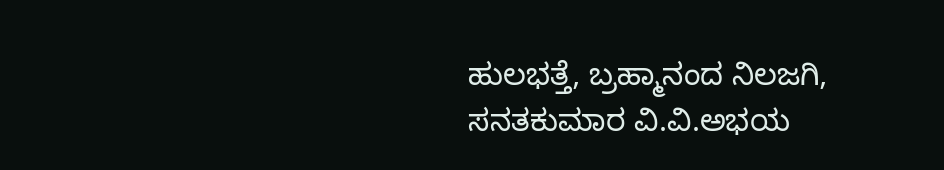ಹುಲಭತ್ತೆ, ಬ್ರಹ್ಮಾನಂದ ನಿಲಜಗಿ, ಸನತಕುಮಾರ ವಿ.ವಿ.ಅಭಯ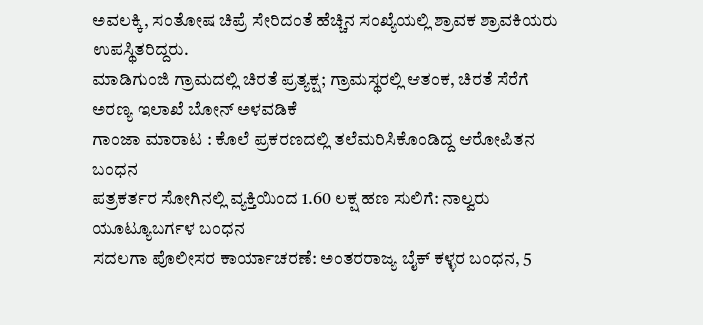ಅವಲಕ್ಕಿ, ಸಂತೋಷ ಚಿಪ್ರೆ ಸೇರಿದಂತೆ ಹೆಚ್ಚಿನ ಸಂಖ್ಯೆಯಲ್ಲಿ ಶ್ರಾವಕ ಶ್ರಾವಕಿಯರು ಉಪಸ್ಥಿತರಿದ್ದರು.
ಮಾಡಿಗುಂಜಿ ಗ್ರಾಮದಲ್ಲಿ ಚಿರತೆ ಪ್ರತ್ಯಕ್ಷ; ಗ್ರಾಮಸ್ಥರಲ್ಲಿ ಆತಂಕ, ಚಿರತೆ ಸೆರೆಗೆ ಅರಣ್ಯ ಇಲಾಖೆ ಬೋನ್ ಅಳವಡಿಕೆ
ಗಾಂಜಾ ಮಾರಾಟ : ಕೊಲೆ ಪ್ರಕರಣದಲ್ಲಿ ತಲೆಮರಿಸಿಕೊಂಡಿದ್ದ ಆರೋಪಿತನ ಬಂಧನ
ಪತ್ರಕರ್ತರ ಸೋಗಿನಲ್ಲಿ ವ್ಯಕ್ತಿಯಿಂದ 1.60 ಲಕ್ಷ ಹಣ ಸುಲಿಗೆ: ನಾಲ್ವರು ಯೂಟ್ಯೂಬರ್ಗಳ ಬಂಧನ
ಸದಲಗಾ ಪೊಲೀಸರ ಕಾರ್ಯಾಚರಣೆ: ಅಂತರರಾಜ್ಯ ಬೈಕ್ ಕಳ್ಳರ ಬಂಧನ, 5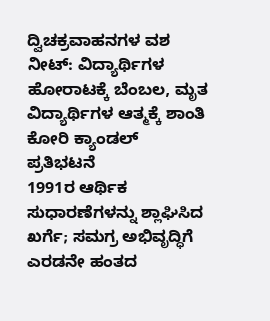ದ್ವಿಚಕ್ರವಾಹನಗಳ ವಶ
ನೀಟ್: ವಿದ್ಯಾರ್ಥಿಗಳ ಹೋರಾಟಕ್ಕೆ ಬೆಂಬಲ, ಮೃತ ವಿದ್ಯಾರ್ಥಿಗಳ ಆತ್ಮಕ್ಕೆ ಶಾಂತಿ ಕೋರಿ ಕ್ಯಾಂಡಲ್ ಪ್ರತಿಭಟನೆ
1991ರ ಆರ್ಥಿಕ ಸುಧಾರಣೆಗಳನ್ನು ಶ್ಲಾಘಿಸಿದ ಖರ್ಗೆ; ಸಮಗ್ರ ಅಭಿವೃದ್ಧಿಗೆ ಎರಡನೇ ಹಂತದ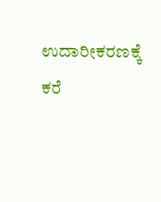ಉದಾರೀಕರಣಕ್ಕೆ ಕರೆ